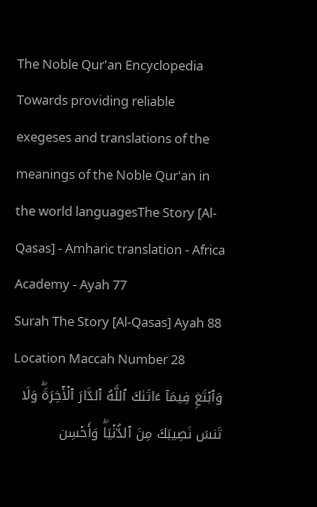The Noble Qur'an Encyclopedia
Towards providing reliable exegeses and translations of the meanings of the Noble Qur'an in the world languagesThe Story [Al-Qasas] - Amharic translation - Africa Academy - Ayah 77
Surah The Story [Al-Qasas] Ayah 88 Location Maccah Number 28
وَٱبۡتَغِ فِيمَآ ءَاتَىٰكَ ٱللَّهُ ٱلدَّارَ ٱلۡأٓخِرَةَۖ وَلَا تَنسَ نَصِيبَكَ مِنَ ٱلدُّنۡيَاۖ وَأَحۡسِن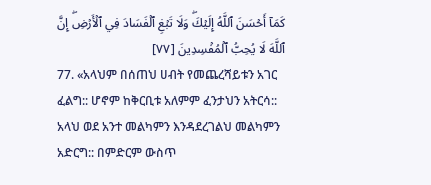كَمَآ أَحۡسَنَ ٱللَّهُ إِلَيۡكَۖ وَلَا تَبۡغِ ٱلۡفَسَادَ فِي ٱلۡأَرۡضِۖ إِنَّ ٱللَّهَ لَا يُحِبُّ ٱلۡمُفۡسِدِينَ [٧٧]
77. «አላህም በሰጠህ ሀብት የመጨረሻይቱን አገር ፈልግ:: ሆኖም ከቅርቢቱ አለምም ፈንታህን አትርሳ:: አላህ ወደ አንተ መልካምን እንዳደረገልህ መልካምን አድርግ:: በምድርም ውስጥ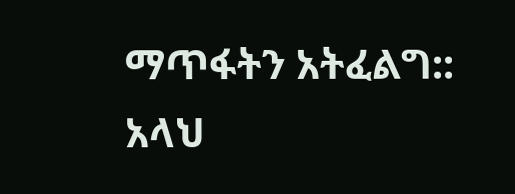ማጥፋትን አትፈልግ:: አላህ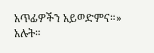አጥፊዎችን አይወድምና።» አሉት።